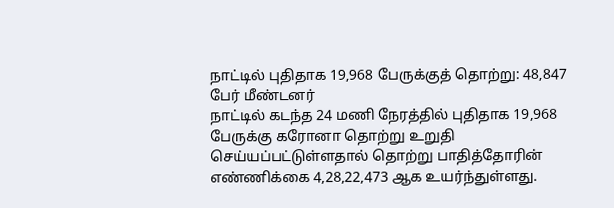நாட்டில் புதிதாக 19,968 பேருக்குத் தொற்று: 48,847 பேர் மீண்டனர்
நாட்டில் கடந்த 24 மணி நேரத்தில் புதிதாக 19,968 பேருக்கு கரோனா தொற்று உறுதி செய்யப்பட்டுள்ளதால் தொற்று பாதித்தோரின் எண்ணிக்கை 4,28,22,473 ஆக உயர்ந்துள்ளது.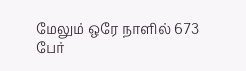மேலும் ஒரே நாளில் 673 பேர்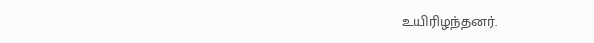உயிரிழந்தனர்.